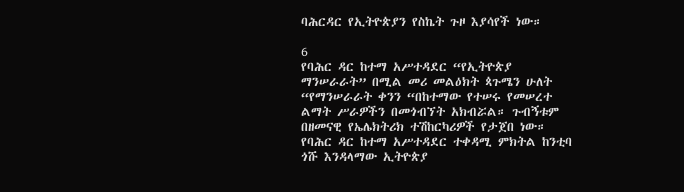ባሕርዳር የኢትዮጵያን የስኬት ጉዞ እያሳየች ነው።

6
የባሕር ዳር ከተማ አሥተዳደር “የኢትዮጵያ ማንሠራራት” በሚል መሪ መልዕክት ጳጉሜን ሁለት “የማንሠራራት ቀንን “በከተማው የተሠሩ የመሠረተ ልማት ሥራዎችን በመጎብኘት አክብሯል። ጉብኝቱም በዘመናዊ የኤሌክትሪክ ተሽከርካሪዎች የታጀበ ነው።
የባሕር ዳር ከተማ አሥተዳደር ተቀዳሚ ምክትል ከንቲባ ጎሹ እንዳላማው ኢትዮጵያ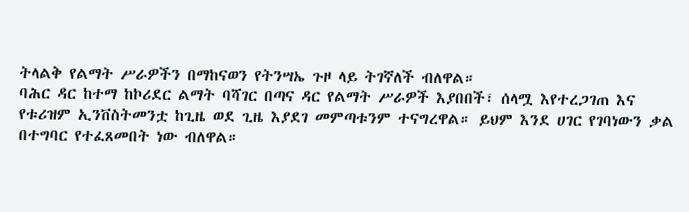ትላልቅ የልማት ሥራዎችን በማከናወን የትንሣኤ ጉዞ ላይ ትገኛለች ብለዋል።
ባሕር ዳር ከተማ ከኮሪደር ልማት ባሻገር በጣና ዳር የልማት ሥራዎች እያበበች፣ ሰላሟ እየተረጋገጠ እና የቱሪዝም ኢንቨስትመንቷ ከጊዜ ወደ ጊዜ እያደገ መምጣቱንም ተናግረዋል። ይህም እንደ ሀገር የገባነውን ቃል በተግባር የተፈጸመበት ነው ብለዋል።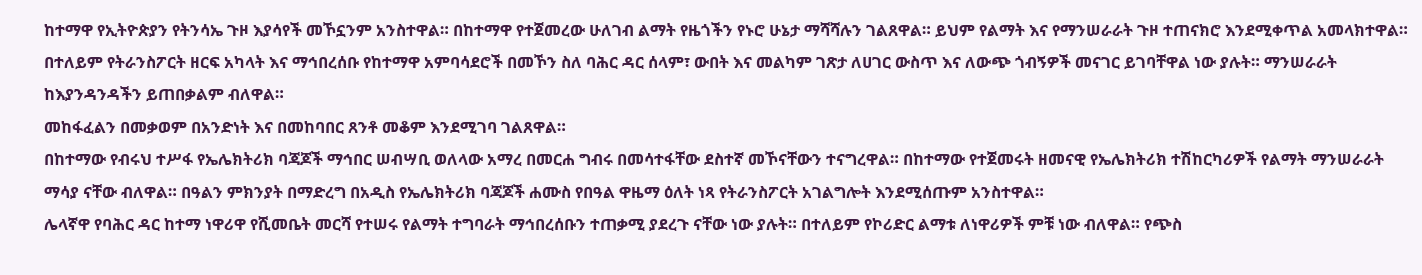ከተማዋ የኢትዮጵያን የትንሳኤ ጉዞ እያሳየች መኾኗንም አንስተዋል። በከተማዋ የተጀመረው ሁለገብ ልማት የዜጎችን የኑሮ ሁኔታ ማሻሻሉን ገልጸዋል። ይህም የልማት እና የማንሠራራት ጉዞ ተጠናክሮ እንደሚቀጥል አመላክተዋል።
በተለይም የትራንስፖርት ዘርፍ አካላት እና ማኅበረሰቡ የከተማዋ አምባሳደሮች በመኾን ስለ ባሕር ዳር ሰላም፣ ውበት እና መልካም ገጽታ ለሀገር ውስጥ እና ለውጭ ጎብኝዎች መናገር ይገባቸዋል ነው ያሉት። ማንሠራራት ከእያንዳንዳችን ይጠበቃልም ብለዋል።
መከፋፈልን በመቃወም በአንድነት እና በመከባበር ጸንቶ መቆም እንደሚገባ ገልጸዋል።
በከተማው የብሩህ ተሥፋ የኤሌክትሪክ ባጃጆች ማኅበር ሠብሣቢ ወለላው አማረ በመርሐ ግብሩ በመሳተፋቸው ደስተኛ መኾናቸውን ተናግረዋል። በከተማው የተጀመሩት ዘመናዊ የኤሌክትሪክ ተሽከርካሪዎች የልማት ማንሠራራት ማሳያ ናቸው ብለዋል። በዓልን ምክንያት በማድረግ በአዲስ የኤሌክትሪክ ባጃጆች ሐሙስ የበዓል ዋዜማ ዕለት ነጻ የትራንስፖርት አገልግሎት እንደሚሰጡም አንስተዋል።
ሌላኛዋ የባሕር ዳር ከተማ ነዋሪዋ የሺመቤት መርሻ የተሠሩ የልማት ተግባራት ማኅበረሰቡን ተጠቃሚ ያደረጉ ናቸው ነው ያሉት። በተለይም የኮሪድር ልማቱ ለነዋሪዎች ምቹ ነው ብለዋል። የጭስ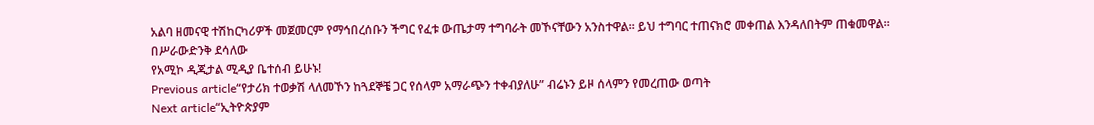አልባ ዘመናዊ ተሽከርካሪዎች መጀመርም የማኅበረሰቡን ችግር የፈቱ ውጤታማ ተግባራት መኾናቸውን አንስተዋል። ይህ ተግባር ተጠናክሮ መቀጠል እንዳለበትም ጠቁመዋል።
በሥራውድንቅ ደሳለው
የአሚኮ ዲጂታል ሚዲያ ቤተሰብ ይሁኑ!
Previous article“የታሪክ ተወቃሽ ላለመኾን ከጓደኞቼ ጋር የሰላም አማራጭን ተቀብያለሁ” ብሬኑን ይዞ ሰላምን የመረጠው ወጣት
Next article“ኢትዮጵያም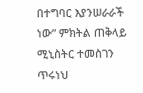በተግባር እያንሠራራች ነው” ምክትል ጠቅላይ ሚኒስትር ተመስገን ጥሩነህ